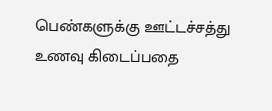பெண்களுக்கு ஊட்டச்சத்து உணவு கிடைப்பதை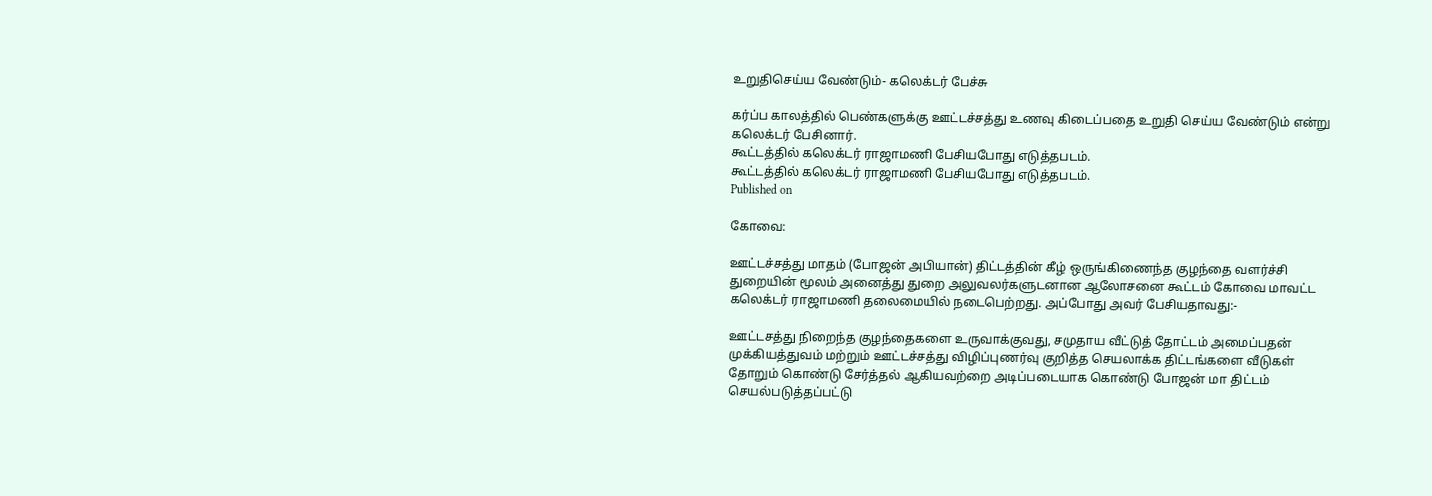உறுதிசெய்ய வேண்டும்- கலெக்டர் பேச்சு

கர்ப்ப காலத்தில் பெண்களுக்கு ஊட்டச்சத்து உணவு கிடைப்பதை உறுதி செய்ய வேண்டும் என்று கலெக்டர் பேசினார்.
கூட்டத்தில் கலெக்டர் ராஜாமணி பேசியபோது எடுத்தபடம்.
கூட்டத்தில் கலெக்டர் ராஜாமணி பேசியபோது எடுத்தபடம்.
Published on

கோவை:

ஊட்டச்சத்து மாதம் (போஜன் அபியான்) திட்டத்தின் கீழ் ஒருங்கிணைந்த குழந்தை வளர்ச்சி துறையின் மூலம் அனைத்து துறை அலுவலர்களுடனான ஆலோசனை கூட்டம் கோவை மாவட்ட கலெக்டர் ராஜாமணி தலைமையில் நடைபெற்றது. அப்போது அவர் பேசியதாவது:-

ஊட்டசத்து நிறைந்த குழந்தைகளை உருவாக்குவது, சமுதாய வீட்டுத் தோட்டம் அமைப்பதன் முக்கியத்துவம் மற்றும் ஊட்டச்சத்து விழிப்புணர்வு குறித்த செயலாக்க திட்டங்களை வீடுகள் தோறும் கொண்டு சேர்த்தல் ஆகியவற்றை அடிப்படையாக கொண்டு போஜன் மா திட்டம் செயல்படுத்தப்பட்டு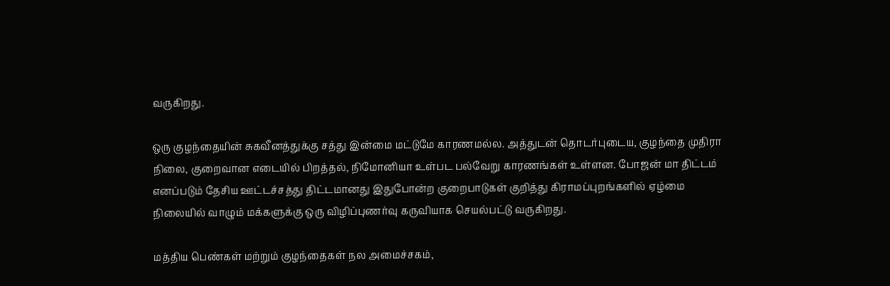வருகிறது.

ஒரு குழந்தையின் சுகவீனத்துக்கு சத்து இன்மை மட்டுமே காரணமல்ல. அத்துடன் தொடர்புடைய, குழந்தை முதிரா நிலை, குறைவான எடையில் பிறத்தல், நிமோனியா உள்பட பல்வேறு காரணங்கள் உள்ளன. போஜன் மா திட்டம் எனப்படும் தேசிய ஊட்டச்சத்து திட்டமானது இதுபோன்ற குறைபாடுகள் குறித்து கிராமப்புறங்களில் ஏழ்மை நிலையில் வாழும் மக்களுக்கு ஒரு விழிப்புணர்வு கருவியாக செயல்பட்டு வருகிறது.

மத்திய பெண்கள் மற்றும் குழந்தைகள் நல அமைச்சகம்,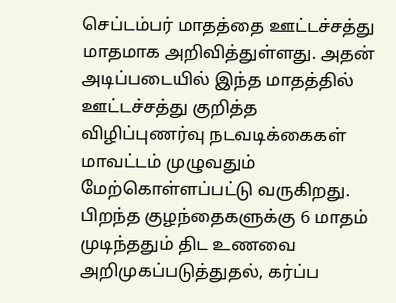செப்டம்பர் மாதத்தை ஊட்டச்சத்து மாதமாக அறிவித்துள்ளது. அதன் அடிப்படையில் இந்த மாதத்தில் ஊட்டச்சத்து குறித்த விழிப்புணர்வு நடவடிக்கைகள் மாவட்டம் முழுவதும் மேற்கொள்ளப்பட்டு வருகிறது. பிறந்த குழந்தைகளுக்கு 6 மாதம் முடிந்ததும் திட உணவை அறிமுகப்படுத்துதல், கர்ப்ப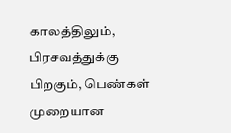காலத்திலும், பிரசவத்துக்கு பிறகும், பெண்கள் முறையான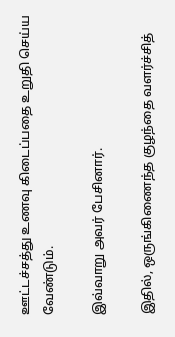ஊட்டச்சத்து உணவு கிடைப்பதை உறுதி செய்ய வேண்டும்.

இவ்வாறு அவர் பேசினார்.

இதில், ஒருங்கிணைந்த குழந்தை வளர்ச்சித்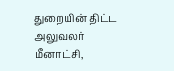துறையின் திட்ட அலுவலர் மீனாட்சி,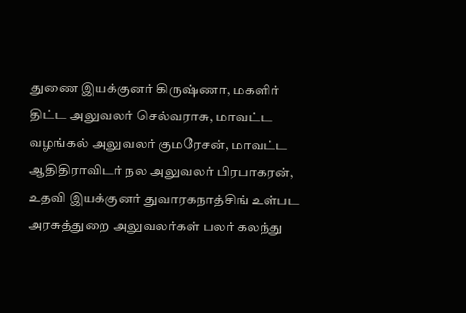துணை இயக்குனர் கிருஷ்ணா, மகளிர் திட்ட அலுவலர் செல்வராசு, மாவட்ட வழங்கல் அலுவலர் குமரேசன், மாவட்ட ஆதிதிராவிடர் நல அலுவலர் பிரபாகரன், உதவி இயக்குனர் துவாரகநாத்சிங் உள்பட அரசுத்துறை அலுவலர்கள் பலர் கலந்து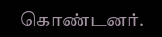கொண்டனர்.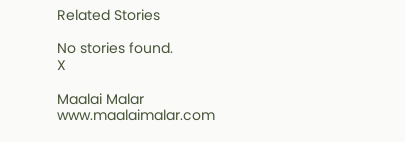Related Stories

No stories found.
X

Maalai Malar
www.maalaimalar.com